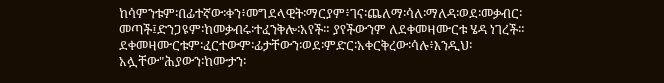ከሳምንቱም፡በፊተኛው፡ቀን፥መግደላዊት፡ማርያም፥ገና፡ጨለማ፡ሳለ፡ማለዳ፡ወደ፡መቃብር፡ መጣች፤ድንጋዩም፡ከመቃብሩ፡ተፈንቅሎ፡አየች። ያየችውንም ለደቀመዛሙርቱ ሄዳ ነገረች።
ደቀመዛሙርቱም፡ፈርተውም፡ፊታቸውን፡ወደ፡ምድር፡አቀርቅረው፡ሳሉ፥እንዲህ፡አሏቸው"ሕያውን፡ከሙታን፡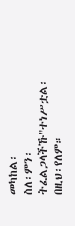መካከል፡
ስለ፡ምን፡ትፈልጋላችኹ"ተነሥቷል፡በዚህ፡የለም።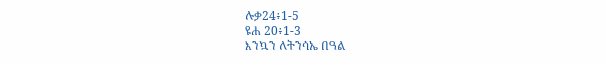ሉቃ24፥1-5
ዩሐ 20፥1-3
እንኳን ለትንሳኤ በዓል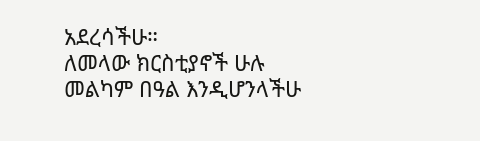አደረሳችሁ።
ለመላው ክርስቲያኖች ሁሉ መልካም በዓል እንዲሆንላችሁ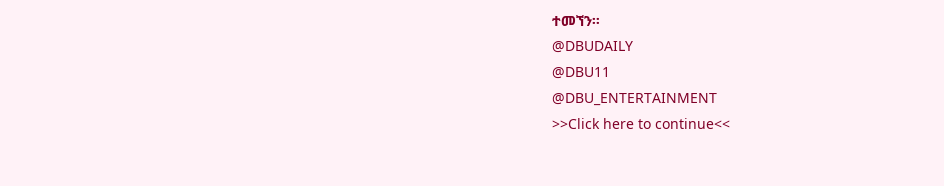ተመኘን።
@DBUDAILY
@DBU11
@DBU_ENTERTAINMENT
>>Click here to continue<<